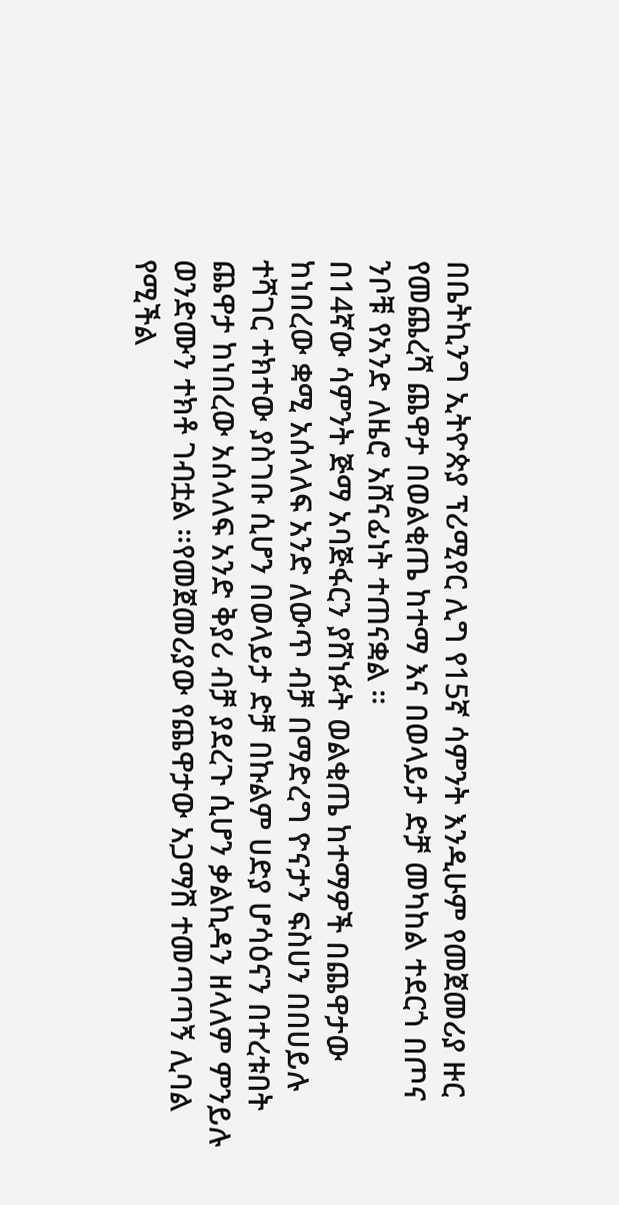በቤትኪንግ ኢትዮጵያ ፕሪሚየር ሊግ የ15ኛ ሳምንት እንዲሁም የመጀመሪያ ዙር የመጨረሻ ጨዋታ በወልቂጤ ከተማ እና በወላይታ ድቻ መካከል ተደርጎ በጦና ንቦቹ የአንድ ለዜሮ አሸናፊነት ተጠናቋል ።
በ14ኛው ሳምንት ጅማ አባጅፋርን ያሸነፉት ወልቂጤ ከተማዎች በጨዋታው ከነበረው ቋሚ አሰላለፍ አንድ ለውጥ ብቻ በማድረግ ዮናታን ፍስሀን በበሀይሉ ተሻገር ተክተው ያስገቡ ሲሆን በወላይታ ድቻ በኩልም ሀድያ ሆሳዕናን በተረቱበት ጨዋታ ከነበረው አሰላለፍ አንድ ቅያሪ ብቻ ያደረጉ ሲሆን ቃልኪዳን ዘላለም ምንይሉ ወንድሙን ተክቶ ገብቷል ።የመጀመሪያው የጨዋታው አጋማሽ ተመጣጣኝ ሊባል የሚችል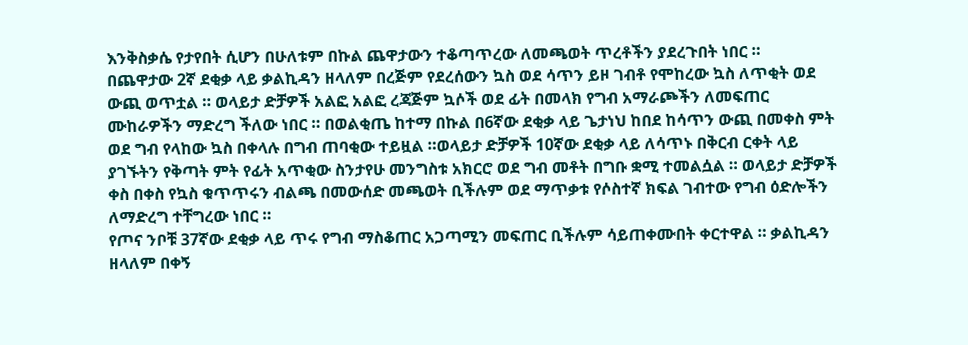እንቅስቃሴ የታየበት ሲሆን በሁለቱም በኩል ጨዋታውን ተቆጣጥረው ለመጫወት ጥረቶችን ያደረጉበት ነበር ።
በጨዋታው 2ኛ ደቂቃ ላይ ቃልኪዳን ዘላለም በረጅም የደረሰውን ኳስ ወደ ሳጥን ይዞ ገብቶ የሞከረው ኳስ ለጥቂት ወደ ውጪ ወጥቷል ። ወላይታ ድቻዎች አልፎ አልፎ ረጃጅም ኳሶች ወደ ፊት በመላክ የግብ አማራጮችን ለመፍጠር ሙከራዎችን ማድረግ ችለው ነበር ። በወልቂጤ ከተማ በኩል በ6ኛው ደቂቃ ላይ ጌታነህ ከበደ ከሳጥን ውጪ በመቀስ ምት ወደ ግብ የላከው ኳስ በቀላሉ በግብ ጠባቂው ተይዟል ።ወላይታ ድቻዎች 10ኛው ደቂቃ ላይ ለሳጥኑ በቅርብ ርቀት ላይ ያገኙትን የቅጣት ምት የፊት አጥቂው ስንታየሁ መንግስቱ አክርሮ ወደ ግብ መቶት በግቡ ቋሚ ተመልሷል ። ወላይታ ድቻዎች ቀስ በቀስ የኳስ ቁጥጥሩን ብልጫ በመውሰድ መጫወት ቢችሉም ወደ ማጥቃቱ የሶስተኛ ክፍል ገብተው የግብ ዕድሎችን ለማድረግ ተቸግረው ነበር ።
የጦና ንቦቹ 37ኛው ደቂቃ ላይ ጥሩ የግብ ማስቆጠር አጋጣሚን መፍጠር ቢችሉም ሳይጠቀሙበት ቀርተዋል ። ቃልኪዳን ዘላለም በቀኝ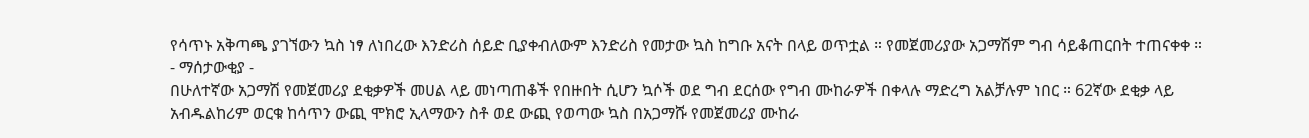የሳጥኑ አቅጣጫ ያገኘውን ኳስ ነፃ ለነበረው እንድሪስ ሰይድ ቢያቀብለውም እንድሪስ የመታው ኳስ ከግቡ አናት በላይ ወጥቷል ። የመጀመሪያው አጋማሽም ግብ ሳይቆጠርበት ተጠናቀቀ ።
- ማሰታውቂያ -
በሁለተኛው አጋማሽ የመጀመሪያ ደቂቃዎች መሀል ላይ መነጣጠቆች የበዙበት ሲሆን ኳሶች ወደ ግብ ደርሰው የግብ ሙከራዎች በቀላሉ ማድረግ አልቻሉም ነበር ። 62ኛው ደቂቃ ላይ አብዱልከሪም ወርቁ ከሳጥን ውጪ ሞክሮ ኢላማውን ስቶ ወደ ውጪ የወጣው ኳስ በአጋማሹ የመጀመሪያ ሙከራ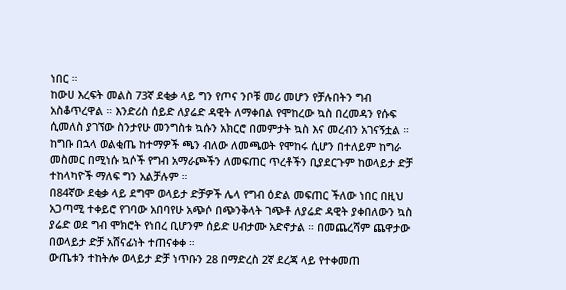ነበር ።
ከውሀ እረፍት መልስ 73ኛ ደቂቃ ላይ ግን የጦና ንቦቹ መሪ መሆን የቻሉበትን ግብ አስቆጥረዋል ። እንድሪስ ሰይድ ለያሬድ ዳዊት ለማቀበል የሞከረው ኳስ በረመዳን የሱፍ ሲመለስ ያገኘው ስንታየሁ መንግስቱ ኳሱን አክርሮ በመምታት ኳስ እና መረብን አገናኝቷል ። ከግቡ በኋላ ወልቂጤ ከተማዎች ጫን ብለው ለመጫወት የሞከሩ ሲሆን በተለይም ከግራ መስመር በሚነሱ ኳሶች የግብ አማራጮችን ለመፍጠር ጥረቶችን ቢያደርጉም ከወላይታ ድቻ ተከላካዮች ማለፍ ግን አልቻሉም ።
በ84ኛው ደቂቃ ላይ ደግሞ ወላይታ ድቻዎች ሌላ የግብ ዕድል መፍጠር ችለው ነበር በዚህ አጋጣሚ ተቀይሮ የገባው አበባየሁ አጭሶ በጭንቅላት ገጭቶ ለያሬድ ዳዊት ያቀበለውን ኳስ ያሬድ ወደ ግብ ሞክሮት የነበረ ቢሆንም ሰይድ ሀብታሙ አድኖታል ። በመጨረሻም ጨዋታው በወላይታ ድቻ አሸናፊነት ተጠናቀቀ ።
ውጤቱን ተከትሎ ወላይታ ድቻ ነጥቡን 28 በማድረስ 2ኛ ደረጃ ላይ የተቀመጠ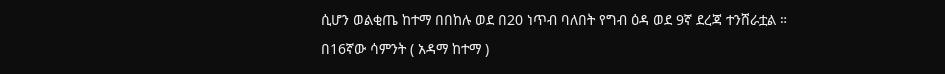ሲሆን ወልቂጤ ከተማ በበከሉ ወደ በ20 ነጥብ ባለበት የግብ ዕዳ ወደ 9ኛ ደረጃ ተንሸራቷል ።
በ16ኛው ሳምንት ( አዳማ ከተማ )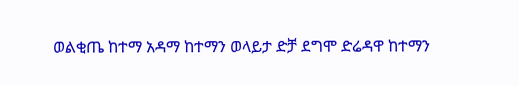ወልቂጤ ከተማ አዳማ ከተማን ወላይታ ድቻ ደግሞ ድሬዳዋ ከተማን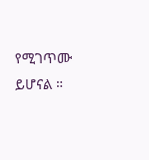የሚገጥሙ ይሆናል ።